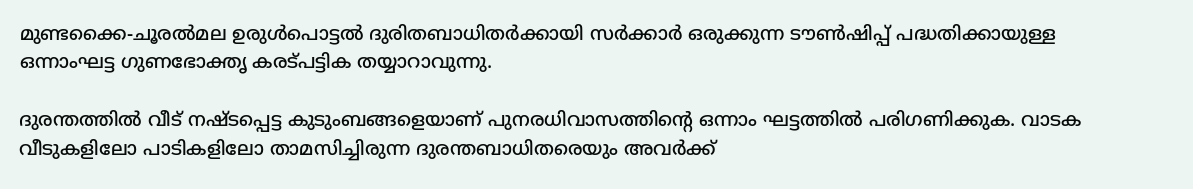മുണ്ടക്കൈ-ചൂരല്‍മല ഉരുള്‍പൊട്ടല്‍ ദുരിതബാധിതര്‍ക്കായി സര്‍ക്കാര്‍ ഒരുക്കുന്ന ടൗണ്‍ഷിപ്പ് പദ്ധതിക്കായുള്ള ഒന്നാംഘട്ട ഗുണഭോക്തൃ കരട്പട്ടിക തയ്യാറാവുന്നു.

ദുരന്തത്തില്‍ വീട് നഷ്ടപ്പെട്ട കുടുംബങ്ങളെയാണ് പുനരധിവാസത്തിന്റെ ഒന്നാം ഘട്ടത്തില്‍ പരിഗണിക്കുക. വാടക വീടുകളിലോ പാടികളിലോ താമസിച്ചിരുന്ന ദുരന്തബാധിതരെയും അവര്‍ക്ക്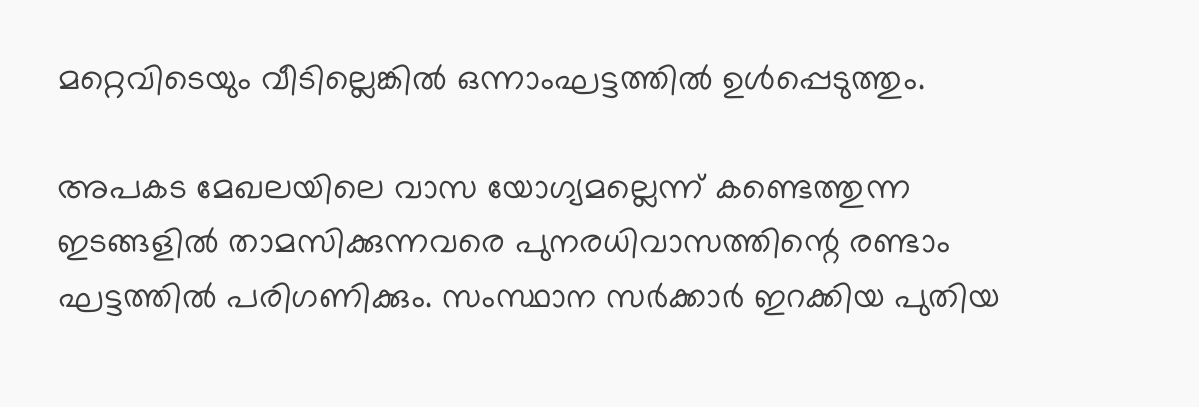മറ്റെവിടെയും വീടില്ലെങ്കില്‍ ഒന്നാംഘട്ടത്തില്‍ ഉള്‍പ്പെടുത്തും.

അപകട മേഖലയിലെ വാസ യോഗ്യമല്ലെന്ന് കണ്ടെത്തുന്ന ഇടങ്ങളില്‍ താമസിക്കുന്നവരെ പുനരധിവാസത്തിന്റെ രണ്ടാം ഘട്ടത്തില്‍ പരിഗണിക്കും. സംസ്ഥാന സര്‍ക്കാര്‍ ഇറക്കിയ പുതിയ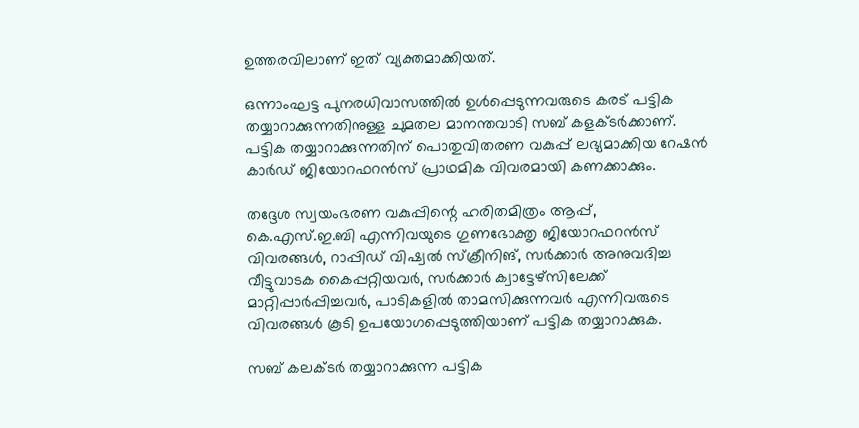ഉത്തരവിലാണ് ഇത് വ്യക്തമാക്കിയത്.

ഒന്നാംഘട്ട പുനരധിവാസത്തില്‍ ഉള്‍പ്പെടുന്നവരുടെ കരട് പട്ടിക തയ്യാറാക്കുന്നതിനുള്ള ചുമതല മാനന്തവാടി സബ് കളക്ടര്‍ക്കാണ്. പട്ടിക തയ്യാറാക്കുന്നതിന് പൊതുവിതരണ വകുപ്പ് ലഭ്യമാക്കിയ റേഷന്‍ കാര്‍ഡ് ജിയോറഫറന്‍സ് പ്രാഥമിക വിവരമായി കണക്കാക്കും.

തദ്ദേശ സ്വയംഭരണ വകുപ്പിന്റെ ഹരിതമിത്രം ആപ്പ്, കെ.എസ്.ഇ.ബി എന്നിവയുടെ ഗുണഭോക്തൃ ജിയോറഫറന്‍സ് വിവരങ്ങള്‍, റാപ്പിഡ് വിഷ്വല്‍ സ്‌ക്രീനിങ്, സര്‍ക്കാര്‍ അനുവദിച്ച വീട്ടുവാടക കൈപ്പറ്റിയവര്‍, സര്‍ക്കാര്‍ ക്വാട്ടേഴ്‌സിലേക്ക് മാറ്റിപ്പാര്‍പ്പിച്ചവര്‍, പാടികളില്‍ താമസിക്കുന്നവര്‍ എന്നിവരുടെ വിവരങ്ങള്‍ കൂടി ഉപയോഗപ്പെടുത്തിയാണ് പട്ടിക തയ്യാറാക്കുക.

സബ് കലക്ടര്‍ തയ്യാറാക്കുന്ന പട്ടിക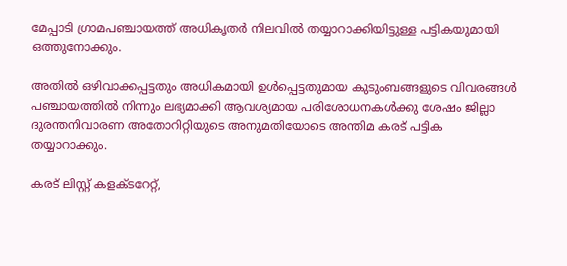മേപ്പാടി ഗ്രാമപഞ്ചായത്ത് അധികൃതര്‍ നിലവില്‍ തയ്യാറാക്കിയിട്ടുള്ള പട്ടികയുമായി ഒത്തുനോക്കും.

അതില്‍ ഒഴിവാക്കപ്പട്ടതും അധികമായി ഉള്‍പ്പെട്ടതുമായ കുടുംബങ്ങളുടെ വിവരങ്ങള്‍ പഞ്ചായത്തില്‍ നിന്നും ലഭ്യമാക്കി ആവശ്യമായ പരിശോധനകള്‍ക്കു ശേഷം ജില്ലാ ദുരന്തനിവാരണ അതോറിറ്റിയുടെ അനുമതിയോടെ അന്തിമ കരട് പട്ടിക തയ്യാറാക്കും.

കരട് ലിസ്റ്റ് കളക്ടറേറ്റ്,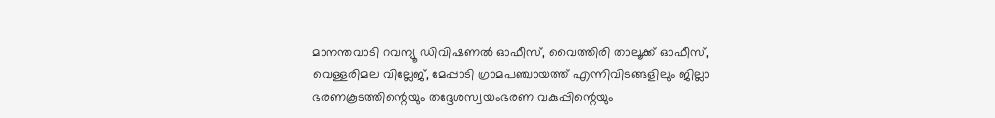മാനന്തവാടി റവന്യൂ ഡിവിഷണല്‍ ഓഫീസ്, വൈത്തിരി താലൂക്ക് ഓഫീസ്, വെള്ളരിമല വില്ലേജ്, മേപ്പാടി ഗ്രാമപഞ്ചായത്ത് എന്നിവിടങ്ങളിലും ജില്ലാ ഭരണകൂടത്തിന്റെയും തദ്ദേശസ്വയംഭരണ വകുപ്പിന്റെയും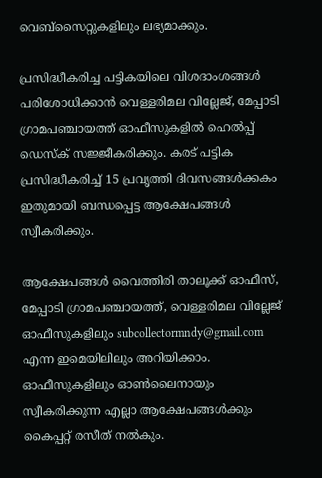വെബ്‌സൈറ്റുകളിലും ലഭ്യമാക്കും.

പ്രസിദ്ധീകരിച്ച പട്ടികയിലെ വിശദാംശങ്ങള്‍ പരിശോധിക്കാന്‍ വെള്ളരിമല വില്ലേജ്, മേപ്പാടി ഗ്രാമപഞ്ചായത്ത് ഓഫീസുകളില്‍ ഹെല്‍പ്പ് ഡെസ്‌ക് സജ്ജീകരിക്കും. കരട് പട്ടിക പ്രസിദ്ധീകരിച്ച് 15 പ്രവൃത്തി ദിവസങ്ങള്‍ക്കകം ഇതുമായി ബന്ധപ്പെട്ട ആക്ഷേപങ്ങള്‍ സ്വീകരിക്കും.

ആക്ഷേപങ്ങള്‍ വൈത്തിരി താലൂക്ക് ഓഫീസ്, മേപ്പാടി ഗ്രാമപഞ്ചായത്ത്, വെള്ളരിമല വില്ലേജ് ഓഫീസുകളിലും subcollectormndy@gmail.com എന്ന ഇമെയിലിലും അറിയിക്കാം. ഓഫീസുകളിലും ഓണ്‍ലൈനായും സ്വീകരിക്കുന്ന എല്ലാ ആക്ഷേപങ്ങള്‍ക്കും കൈപ്പറ്റ് രസീത് നല്‍കും.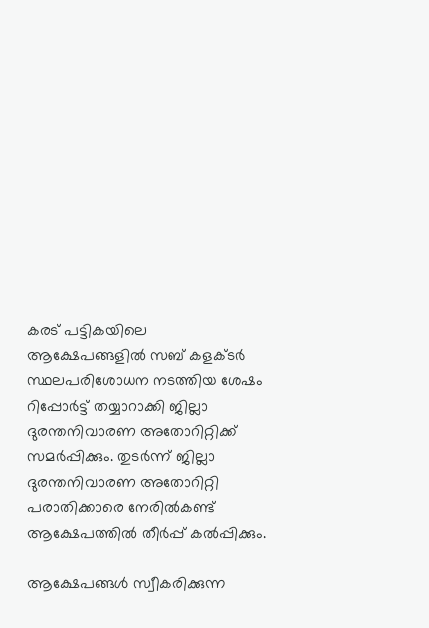കരട് പട്ടികയിലെ ആക്ഷേപങ്ങളില്‍ സബ് കളക്ടര്‍ സ്ഥലപരിശോധന നടത്തിയ ശേഷം റിപ്പോര്‍ട്ട് തയ്യാറാക്കി ജില്ലാ ദുരന്തനിവാരണ അതോറിറ്റിക്ക് സമര്‍പ്പിക്കും. തുടര്‍ന്ന് ജില്ലാ ദുരന്തനിവാരണ അതോറിറ്റി പരാതിക്കാരെ നേരില്‍കണ്ട് ആക്ഷേപത്തില്‍ തീര്‍പ്പ് കല്‍പ്പിക്കും.

ആക്ഷേപങ്ങള്‍ സ്വീകരിക്കുന്ന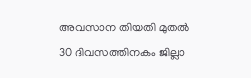അവസാന തിയതി മുതല്‍ 30 ദിവസത്തിനകം ജില്ലാ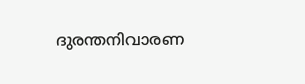ദുരന്തനിവാരണ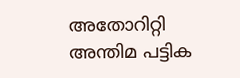അതോറിറ്റി അന്തിമ പട്ടിക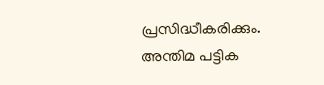പ്രസിദ്ധീകരിക്കും. അന്തിമ പട്ടിക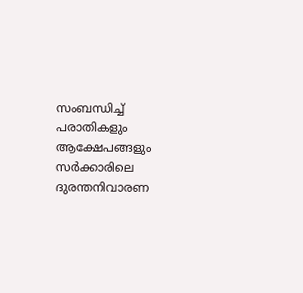സംബന്ധിച്ച് പരാതികളും ആക്ഷേപങ്ങളും സര്‍ക്കാരിലെ ദുരന്തനിവാരണ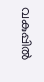വകുപ്പില്‍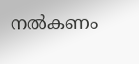നല്‍കണം